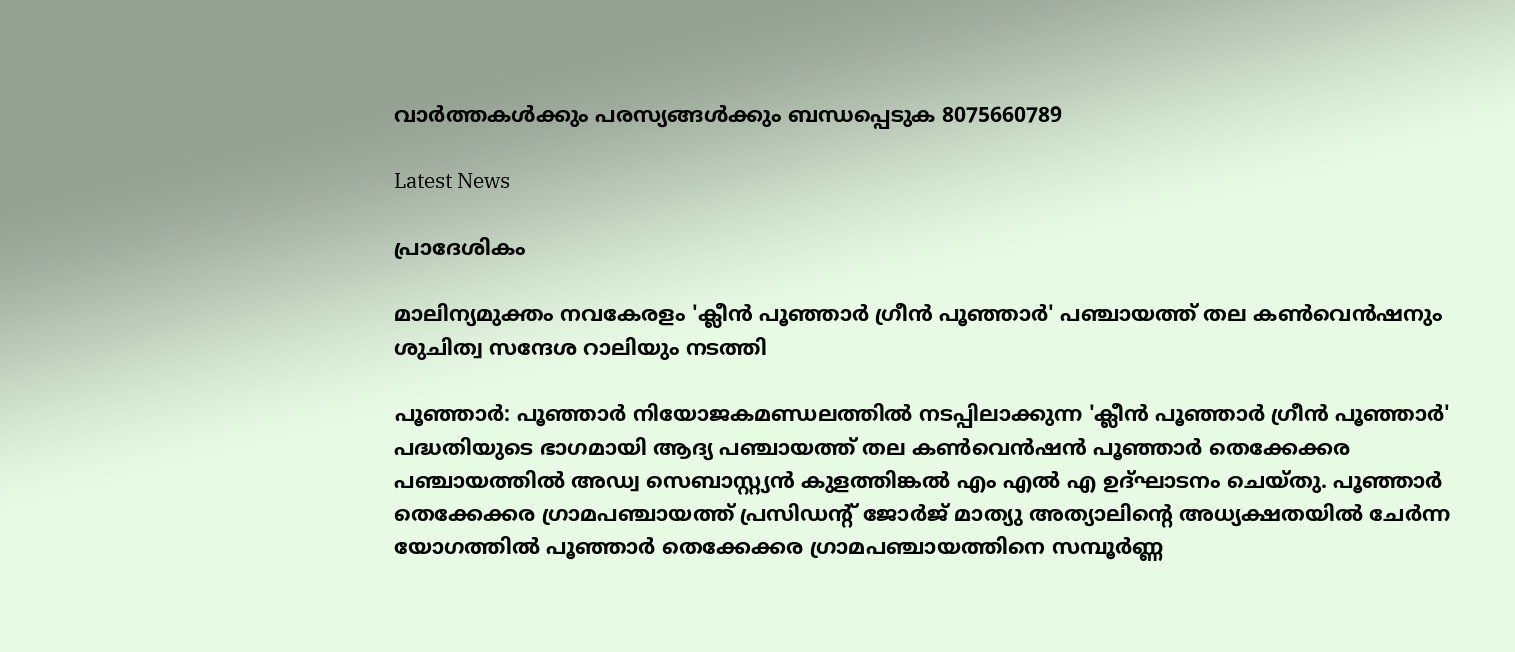വാർത്തകൾക്കും പരസ്യങ്ങൾക്കും ബന്ധപ്പെടുക 8075660789

Latest News

പ്രാദേശികം

മാലിന്യമുക്തം നവകേരളം 'ക്ലീൻ പൂഞ്ഞാർ ഗ്രീൻ പൂഞ്ഞാർ' പഞ്ചായത്ത്‌ തല കൺവെൻഷനും ശുചിത്വ സന്ദേശ റാലിയും നടത്തി

പൂഞ്ഞാർ: പൂഞ്ഞാർ നിയോജകമണ്ഡലത്തിൽ നടപ്പിലാക്കുന്ന 'ക്ലീൻ പൂഞ്ഞാർ ഗ്രീൻ പൂഞ്ഞാർ' പദ്ധതിയുടെ ഭാഗമായി ആദ്യ പഞ്ചായത്ത് തല കൺവെൻഷൻ പൂഞ്ഞാർ തെക്കേക്കര പഞ്ചായത്തിൽ അഡ്വ സെബാസ്റ്റ്യൻ കുളത്തിങ്കൽ എം എൽ എ ഉദ്ഘാടനം ചെയ്തു. പൂഞ്ഞാർ തെക്കേക്കര ഗ്രാമപഞ്ചായത്ത് പ്രസിഡൻ്റ് ജോർജ് മാത്യു അത്യാലിൻ്റെ അധ്യക്ഷതയിൽ ചേർന്ന യോഗത്തിൽ പൂഞ്ഞാർ തെക്കേക്കര ഗ്രാമപഞ്ചായത്തിനെ സമ്പൂർണ്ണ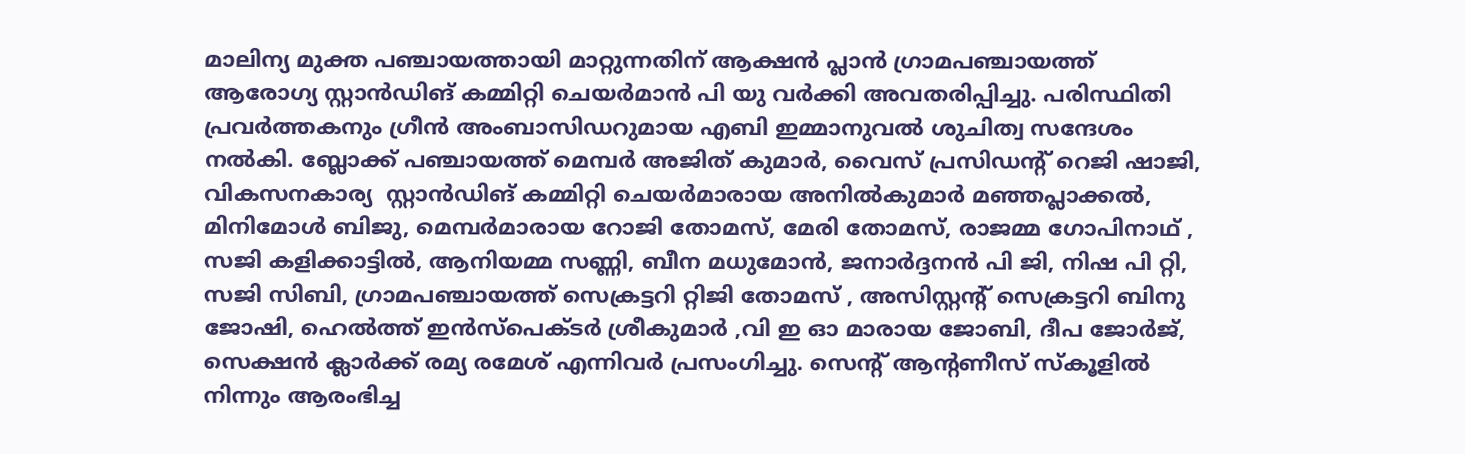മാലിന്യ മുക്ത പഞ്ചായത്തായി മാറ്റുന്നതിന് ആക്ഷൻ പ്ലാൻ ഗ്രാമപഞ്ചായത്ത് ആരോഗ്യ സ്റ്റാൻഡിങ് കമ്മിറ്റി ചെയർമാൻ പി യു വർക്കി അവതരിപ്പിച്ചു. പരിസ്ഥിതി പ്രവർത്തകനും ഗ്രീൻ അംബാസിഡറുമായ എബി ഇമ്മാനുവൽ ശുചിത്വ സന്ദേശം നൽകി. ബ്ലോക്ക്‌ പഞ്ചായത്ത് മെമ്പർ അജിത് കുമാർ, വൈസ് പ്രസിഡന്റ് റെജി ഷാജി, വികസനകാര്യ  സ്റ്റാൻഡിങ് കമ്മിറ്റി ചെയർമാരായ അനിൽകുമാർ മഞ്ഞപ്ലാക്കൽ, മിനിമോൾ ബിജു, മെമ്പർമാരായ റോജി തോമസ്, മേരി തോമസ്, രാജമ്മ ഗോപിനാഥ് , സജി കളിക്കാട്ടിൽ, ആനിയമ്മ സണ്ണി, ബീന മധുമോൻ, ജനാർദ്ദനൻ പി ജി, നിഷ പി റ്റി, സജി സിബി, ഗ്രാമപഞ്ചായത്ത് സെക്രട്ടറി റ്റിജി തോമസ് , അസിസ്റ്റന്റ് സെക്രട്ടറി ബിനു ജോഷി, ഹെൽത്ത് ഇൻസ്പെക്ടർ ശ്രീകുമാർ ,വി ഇ ഓ മാരായ ജോബി, ദീപ ജോർജ്, സെക്ഷൻ ക്ലാർക്ക് രമ്യ രമേശ് എന്നിവർ പ്രസംഗിച്ചു. സെൻ്റ് ആൻ്റണീസ് സ്കൂളിൽ നിന്നും ആരംഭിച്ച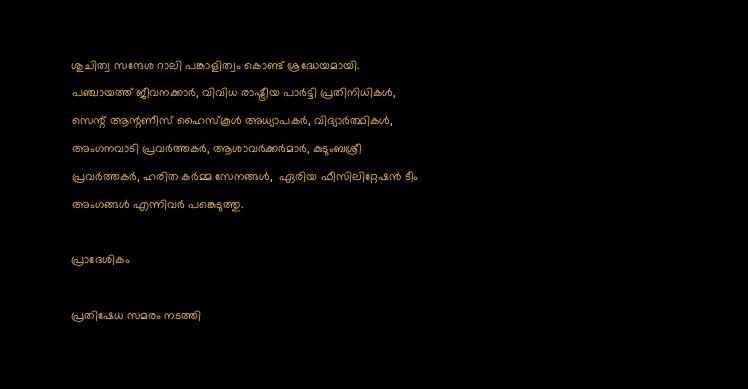ശുചിത്വ സന്ദേശ റാലി പങ്കാളിത്വം കൊണ്ട് ശ്രദ്ധേയമായി. പഞ്ചായത്ത് ജീവനക്കാർ, വിവിധ രാഷ്ട്രീയ പാർട്ടി പ്രതിനിധികൾ,  സെന്റ് ആന്റണീസ് ഹൈസ്കൂൾ അധ്യാപകർ, വിദ്യാർത്ഥികൾ, അംഗനവാടി പ്രവർത്തകർ, ആശാവർക്കർമാർ, കുടുംബശ്രീ പ്രവർത്തകർ, ഹരിത കർമ്മ സേനങ്ങൾ,  ഏരിയ ഫീസിലിറ്റേഷൻ ടീം അംഗങ്ങൾ എന്നിവർ പങ്കെടുത്തു.

പ്രാദേശികം

പ്രതിഷേധ സമരം നടത്തി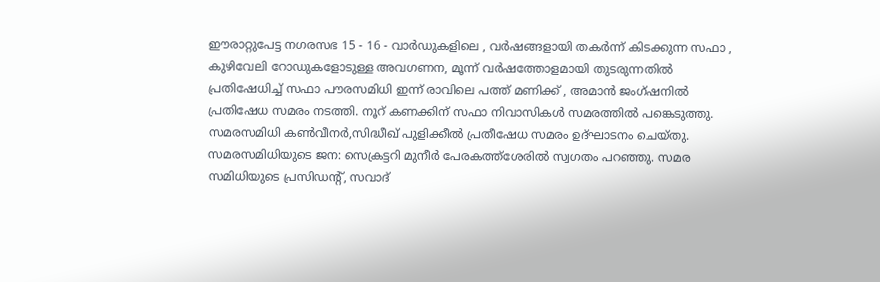ഈരാറ്റുപേട്ട നഗരസഭ 15 - 16 - വാർഡുകളിലെ , വർഷങ്ങളായി തകർന്ന് കിടക്കുന്ന സഫാ , കുഴിവേലി റോഡുകളോടുള്ള അവഗണന, മൂന്ന് വർഷത്തോളമായി തുടരുന്നതിൽ പ്രതിഷേധിച്ച് സഫാ പൗരസമിധി ഇന്ന് രാവിലെ പത്ത് മണിക്ക് , അമാൻ ജംഗ്ഷനിൽ പ്രതിഷേധ സമരം നടത്തി. നൂറ് കണക്കിന് സഫാ നിവാസികൾ സമരത്തിൽ പങ്കെടുത്തു. സമരസമിധി കൺവീനർ,സിദ്ധീഖ് പുളിക്കീൽ പ്രതീഷേധ സമരം ഉദ്ഘാടനം ചെയ്തു. സമരസമിധിയുടെ ജന: സെക്രട്ടറി മുനീർ പേരകത്ത്ശേരിൽ സ്വഗതം പറഞ്ഞു. സമര സമിധിയുടെ പ്രസിഡന്റ്, സവാദ്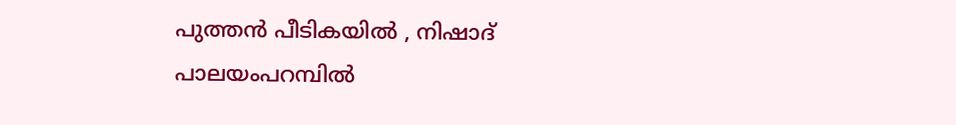പുത്തൻ പീടികയിൽ , നിഷാദ് പാലയംപറമ്പിൽ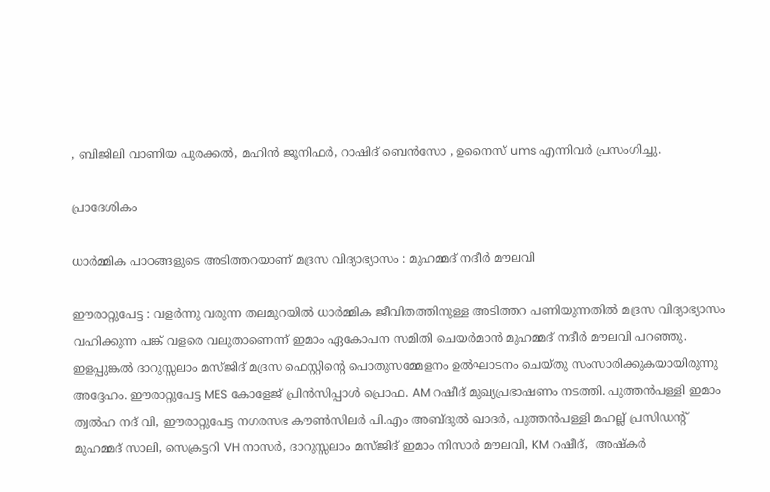, ബിജിലി വാണിയ പുരക്കൽ, മഹിൻ ജൂനിഫർ, റാഷിദ് ബെൻസോ , ഉനൈസ് ums എന്നിവർ പ്രസംഗിച്ചു.

പ്രാദേശികം

ധാർമ്മിക പാഠങ്ങളുടെ അടിത്തറയാണ് മദ്രസ വിദ്യാഭ്യാസം : മുഹമ്മദ് നദീർ മൗലവി

ഈരാറ്റുപേട്ട : വളർന്നു വരുന്ന തലമുറയിൽ ധാർമ്മിക ജീവിതത്തിനുള്ള അടിത്തറ പണിയുന്നതിൽ മദ്രസ വിദ്യാഭ്യാസം വഹിക്കുന്ന പങ്ക് വളരെ വലുതാണെന്ന് ഇമാം ഏകോപന സമിതി ചെയർമാൻ മുഹമ്മദ് നദീർ മൗലവി പറഞ്ഞു. ഇളപ്പുങ്കൽ ദാറുസ്സലാം മസ്ജിദ് മദ്രസ ഫെസ്റ്റിന്റെ പൊതുസമ്മേളനം ഉൽഘാടനം ചെയ്തു സംസാരിക്കുകയായിരുന്നു അദ്ദേഹം. ഈരാറ്റുപേട്ട MES കോളേജ് പ്രിൻസിപ്പാൾ പ്രൊഫ. AM റഷീദ് മുഖ്യപ്രഭാഷണം നടത്തി. പുത്തൻപള്ളി ഇമാം ത്വൽഹ നദ് വി, ഈരാറ്റുപേട്ട നഗരസഭ കൗൺസിലർ പി.എം അബ്ദുൽ ഖാദർ, പുത്തൻപള്ളി മഹല്ല് പ്രസിഡന്റ് മുഹമ്മദ് സാലി, സെക്രട്ടറി VH നാസർ, ദാറുസ്സലാം മസ്ജിദ് ഇമാം നിസാർ മൗലവി, KM റഷീദ്,  അഷ്കർ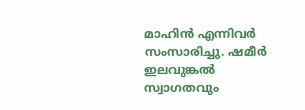മാഹിൻ എന്നിവർ സംസാരിച്ചു. ഷമീർ ഇലവുങ്കൽ സ്വാഗതവും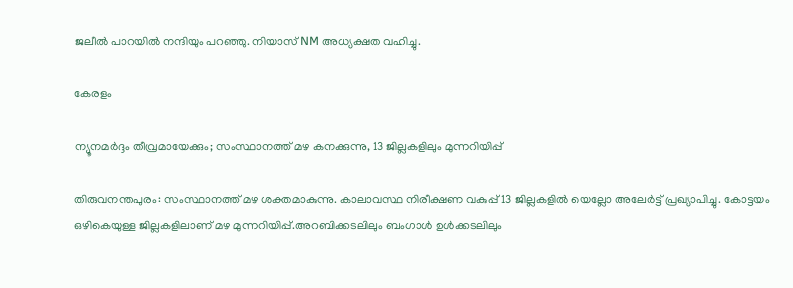ജലീൽ പാറയിൽ നന്ദിയും പറഞ്ഞു. നിയാസ് NM അധ്യക്ഷത വഹിച്ചു.

കേരളം

ന്യൂനമർദ്ദം തീവ്രമായേക്കും; സംസ്ഥാനത്ത് മഴ കനക്കുന്നു, 13 ജില്ലകളിലും മുന്നറിയിപ്പ്

തിരുവനന്തപുരം: സംസ്ഥാനത്ത് മഴ ശക്തമാകുന്നു. കാലാവസ്ഥ നിരീക്ഷണ വകുപ്പ് 13 ജില്ലകളിൽ യെല്ലോ അലേർട്ട് പ്രഖ്യാപിച്ചു. കോട്ടയം ഒഴികെയുള്ള ജില്ലകളിലാണ് മഴ മുന്നറിയിപ്പ്.അറബിക്കടലിലും ബംഗാൾ ഉൾക്കടലിലും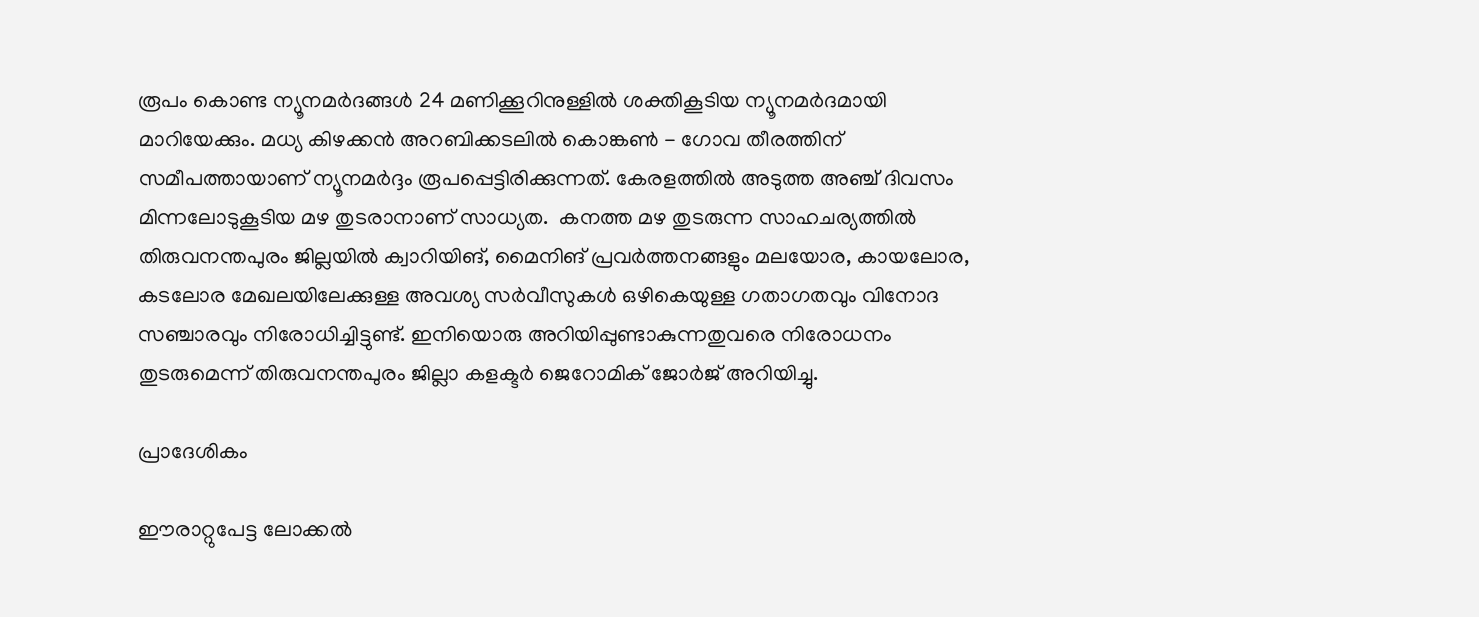രൂപം കൊണ്ട ന്യൂനമർദങ്ങൾ 24 മണിക്കൂറിനുള്ളിൽ ശക്തികൂടിയ ന്യൂനമർദമായി മാറിയേക്കും. മധ്യ കിഴക്കൻ അറബിക്കടലിൽ കൊങ്കൺ - ഗോവ തീരത്തിന് സമീപത്തായാണ് ന്യൂനമർദ്ദം രൂപപ്പെട്ടിരിക്കുന്നത്. കേരളത്തിൽ അടുത്ത അഞ്ച് ദിവസം മിന്നലോടുകൂടിയ മഴ തുടരാനാണ് സാധ്യത.  കനത്ത മഴ തുടരുന്ന സാഹചര്യത്തില്‍ തിരുവനന്തപുരം ജില്ലയില്‍ ക്വാറിയിങ്, മൈനിങ് പ്രവര്‍ത്തനങ്ങളും മലയോര, കായലോര, കടലോര മേഖലയിലേക്കുള്ള അവശ്യ സര്‍വീസുകള്‍ ഒഴികെയുള്ള ഗതാഗതവും വിനോദ സഞ്ചാരവും നിരോധിച്ചിട്ടുണ്ട്. ഇനിയൊരു അറിയിപ്പുണ്ടാകുന്നതുവരെ നിരോധനം തുടരുമെന്ന് തിരുവനന്തപുരം ജില്ലാ കളക്ടര്‍ ജെറോമിക് ജോര്‍ജ് അറിയിച്ചു.

പ്രാദേശികം

ഈരാറ്റുപേട്ട ലോക്കൽ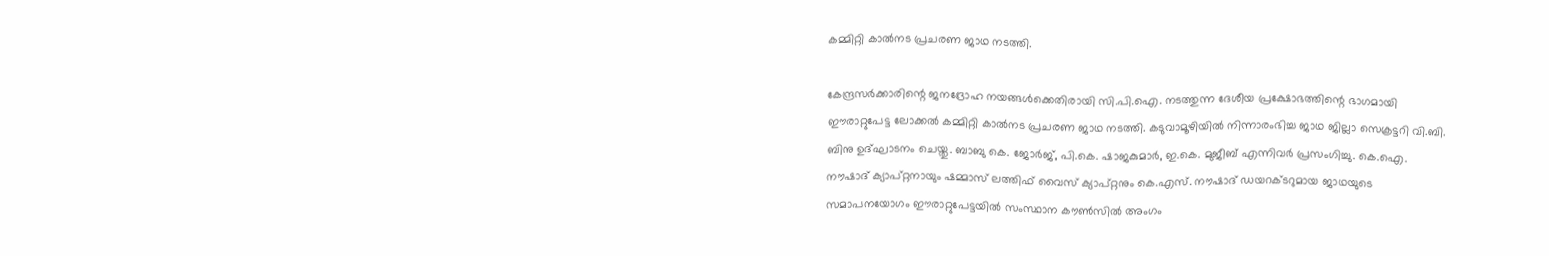കമ്മിറ്റി കാൽനട പ്രചരണ ജാഥ നടത്തി.

കേന്ദ്രസർക്കാരിന്റെ ജനദ്രോഹ നയങ്ങൾക്കെതിരായി സി.പി.ഐ. നടത്തുന്ന ദേശീയ പ്രക്ഷോഭത്തിന്റെ ഭാഗമായി ഈരാറ്റുപേട്ട ലോക്കൽ കമ്മിറ്റി കാൽനട പ്രചരണ ജാഥ നടത്തി. കടുവാമൂഴിയിൽ നിന്നാരംഭിച്ച ജാഥ ജില്ലാ സെക്രട്ടറി വി.ബി. ബിനു ഉദ്ഘാടനം ചെയ്തു. ബാബു കെ. ജോർജ്, പി.കെ. ഷാജകുമാർ, ഇ.കെ. മുജീബ് എന്നിവർ പ്രസംഗിച്ചു. കെ.ഐ.  നൗഷാദ് ക്യാപ്റ്റനായും ഷമ്മാസ് ലത്തിഫ് വൈസ് ക്യാപ്റ്റനും കെ.എസ്. നൗഷാദ് ഡയറക്ടറുമായ ജാഥയുടെ   സമാപനയോഗം ഈരാറ്റുപേട്ടയിൽ സംസ്ഥാന കൗൺസിൽ അംഗം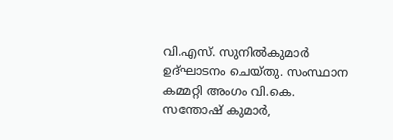വി.എസ്. സുനിൽകുമാർ ഉദ്ഘാടനം ചെയ്തു. സംസ്ഥാന കമ്മറ്റി അംഗം വി.കെ. സന്തോഷ് കുമാർ,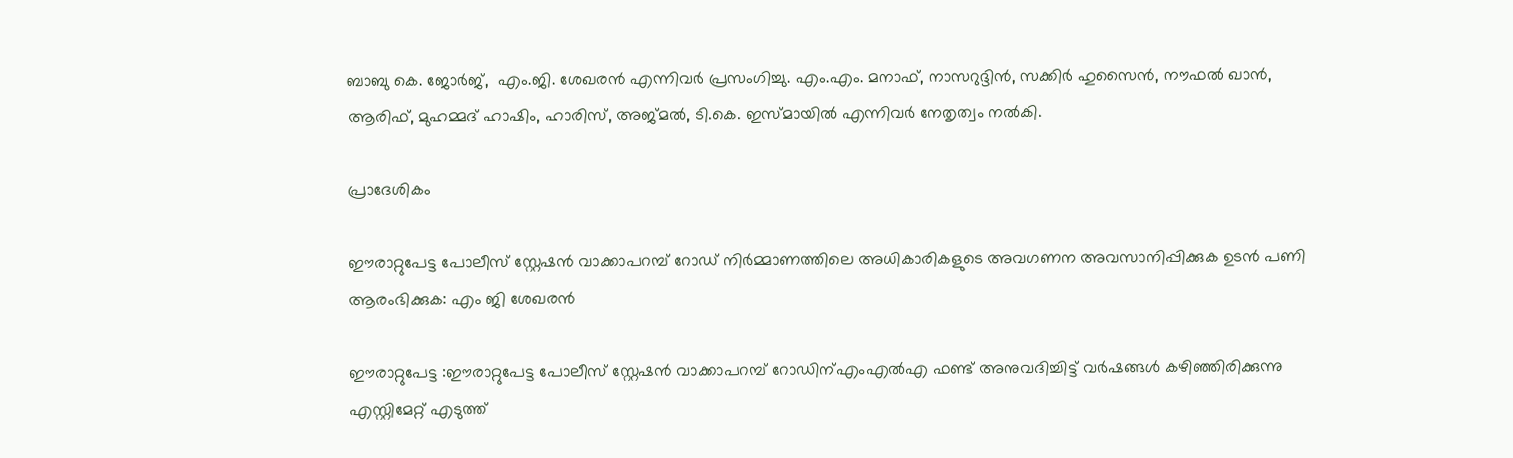ബാബു കെ. ജോർജ്,  എം.ജി. ശേഖരൻ എന്നിവർ പ്രസംഗിച്ചു. എം.എം. മനാഫ്, നാസറുദ്ദിൻ, സക്കിർ ഹുസൈൻ, നൗഫൽ ഖാൻ, ആരിഫ്, മുഹമ്മദ് ഹാഷിം, ഹാരിസ്, അജ്മൽ, ടി.കെ. ഇസ്മായിൽ എന്നിവർ നേതൃത്വം നൽകി.

പ്രാദേശികം

ഈരാറ്റുപേട്ട പോലീസ് സ്റ്റേഷൻ വാക്കാപറമ്പ് റോഡ് നിർമ്മാണത്തിലെ അധികാരികളുടെ അവഗണന അവസാനിപ്പിക്കുക ഉടൻ പണി ആരംഭിക്കുക: എം ജി ശേഖരൻ

ഈരാറ്റുപേട്ട :ഈരാറ്റുപേട്ട പോലീസ് സ്റ്റേഷൻ വാക്കാപറമ്പ് റോഡിന്എംഎൽഎ ഫണ്ട് അനുവദിച്ചിട്ട് വർഷങ്ങൾ കഴിഞ്ഞിരിക്കുന്നു എസ്റ്റിമേറ്റ് എടുത്ത്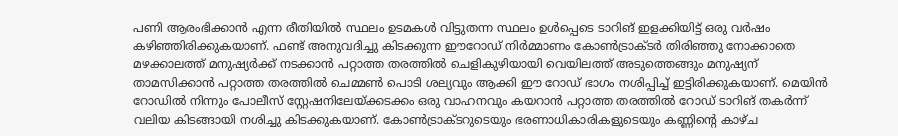പണി ആരംഭിക്കാൻ എന്ന രീതിയിൽ സ്ഥലം ഉടമകൾ വിട്ടുതന്ന സ്ഥലം ഉൾപ്പെടെ ടാറിങ് ഇളക്കിയിട്ട് ഒരു വർഷം കഴിഞ്ഞിരിക്കുകയാണ്. ഫണ്ട് അനുവദിച്ചു കിടക്കുന്ന ഈറോഡ് നിർമ്മാണം കോൺട്രാക്ടർ തിരിഞ്ഞു നോക്കാതെ മഴക്കാലത്ത് മനുഷ്യർക്ക് നടക്കാൻ പറ്റാത്ത തരത്തിൽ ചെളികുഴിയായി വെയിലത്ത് അടുത്തെങ്ങും മനുഷ്യന് താമസിക്കാൻ പറ്റാത്ത തരത്തിൽ ചെമ്മൺ പൊടി ശല്യവും ആക്കി ഈ റോഡ് ഭാഗം നശിപ്പിച്ച് ഇട്ടിരിക്കുകയാണ്. മെയിൻ റോഡിൽ നിന്നും പോലീസ് സ്റ്റേഷനിലേയ്ക്കടക്കം ഒരു വാഹനവും കയറാൻ പറ്റാത്ത തരത്തിൽ റോഡ് ടാറിങ് തകർന്ന് വലിയ കിടങ്ങായി നശിച്ചു കിടക്കുകയാണ്. കോൺട്രാക്ടറുടെയും ഭരണാധികാരികളുടെയും കണ്ണിന്റെ കാഴ്ച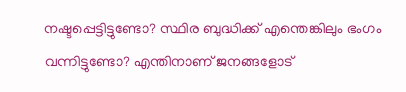നഷ്ടപ്പെട്ടിട്ടുണ്ടോ? സ്ഥിര ബുദ്ധിക്ക് എന്തെങ്കിലും ഭംഗം വന്നിട്ടുണ്ടോ? എന്തിനാണ് ജനങ്ങളോട്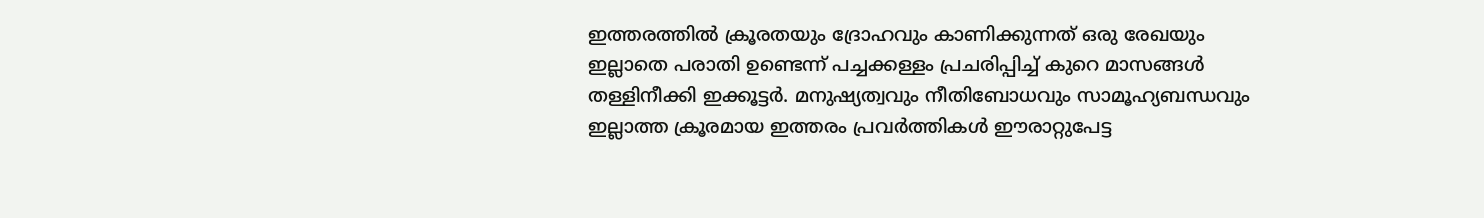ഇത്തരത്തിൽ ക്രൂരതയും ദ്രോഹവും കാണിക്കുന്നത് ഒരു രേഖയും ഇല്ലാതെ പരാതി ഉണ്ടെന്ന് പച്ചക്കള്ളം പ്രചരിപ്പിച്ച് കുറെ മാസങ്ങൾ തള്ളിനീക്കി ഇക്കൂട്ടർ. മനുഷ്യത്വവും നീതിബോധവും സാമൂഹ്യബന്ധവും ഇല്ലാത്ത ക്രൂരമായ ഇത്തരം പ്രവർത്തികൾ ഈരാറ്റുപേട്ട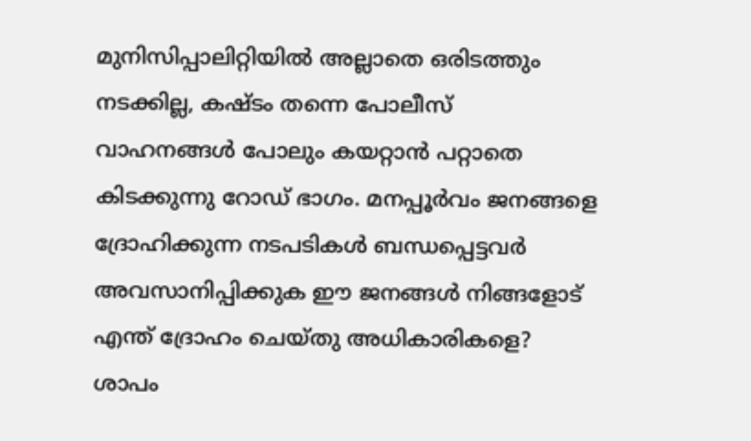മുനിസിപ്പാലിറ്റിയിൽ അല്ലാതെ ഒരിടത്തും നടക്കില്ല, കഷ്ടം തന്നെ പോലീസ് വാഹനങ്ങൾ പോലും കയറ്റാൻ പറ്റാതെ കിടക്കുന്നു റോഡ് ഭാഗം. മനപ്പൂർവം ജനങ്ങളെ ദ്രോഹിക്കുന്ന നടപടികൾ ബന്ധപ്പെട്ടവർ അവസാനിപ്പിക്കുക ഈ ജനങ്ങൾ നിങ്ങളോട് എന്ത് ദ്രോഹം ചെയ്തു അധികാരികളെ? ശാപം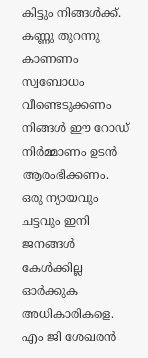കിട്ടും നിങ്ങൾക്ക്. കണ്ണു തുറന്നു കാണണം സ്വബോധം വീണ്ടെടുക്കണം നിങ്ങൾ ഈ റോഡ് നിർമ്മാണം ഉടൻ ആരംഭിക്കണം. ഒരു ന്യായവും ചട്ടവും ഇനി ജനങ്ങൾ കേൾക്കില്ല ഓർക്കുക അധികാരികളെ. എം ജി ശേഖരൻ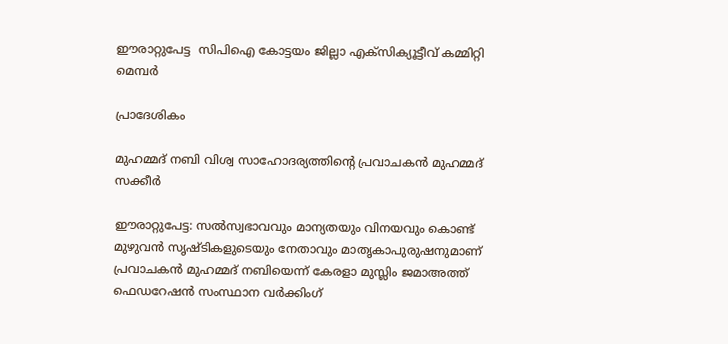ഈരാറ്റുപേട്ട  സിപിഐ കോട്ടയം ജില്ലാ എക്സിക്യൂട്ടീവ് കമ്മിറ്റി  മെമ്പർ

പ്രാദേശികം

മുഹമ്മദ് നബി വിശ്വ സാഹോദര്യത്തിൻ്റെ പ്രവാചകൻ മുഹമ്മദ് സക്കീർ

ഈരാറ്റുപേട്ട: സൽസ്വഭാവവും മാന്യതയും വിനയവും കൊണ്ട് മുഴുവൻ സൃഷ്ടികളുടെയും നേതാവും മാതൃകാപുരുഷനുമാണ്‌ പ്രവാചകൻ മുഹമ്മദ് നബിയെന്ന് കേരളാ മുസ്ലിം ജമാഅത്ത് ഫെഡറേഷൻ സംസ്ഥാന വർക്കിംഗ്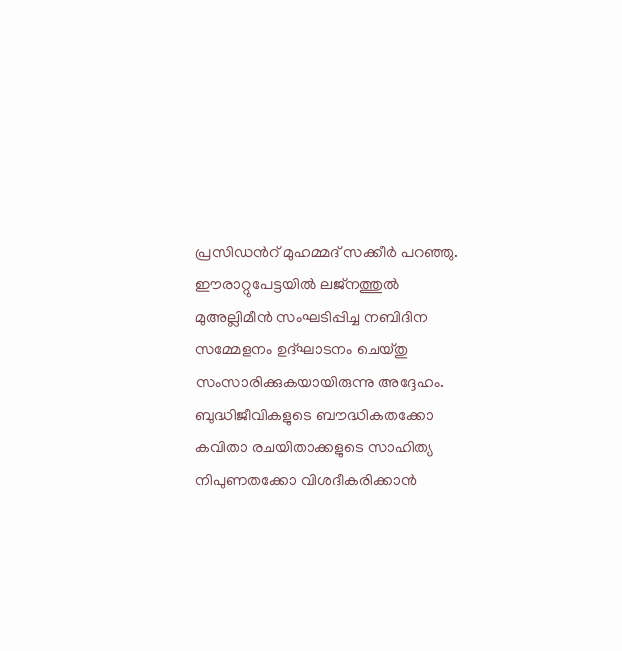പ്രസിഡൻറ് മുഹമ്മദ് സക്കീർ പറഞ്ഞു. ഈരാറ്റുപേട്ടയിൽ ലജ്നത്തുൽ മുഅല്ലിമീൻ സംഘടിപ്പിച്ച നബിദിന സമ്മേളനം ഉദ്ഘാടനം ചെയ്തു സംസാരിക്കുകയായിരുന്നു അദ്ദേഹം. ബുദ്ധിജീവികളുടെ ബൗദ്ധികതക്കോ കവിതാ രചയിതാക്കളുടെ സാഹിത്യ നിപുണതക്കോ വിശദീകരിക്കാൻ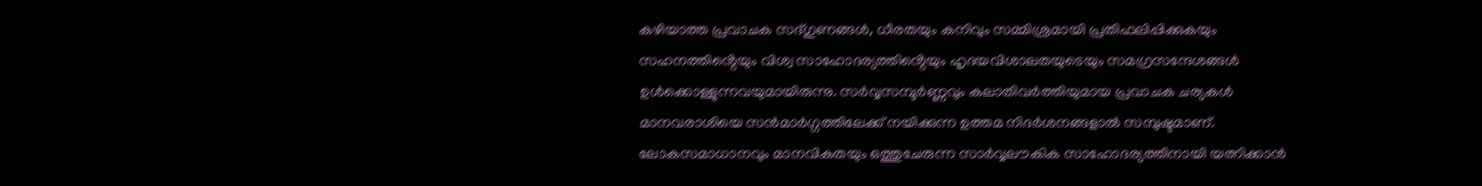കഴിയാത്ത പ്രവാചക സദ്ഗുണങ്ങൾ, ധീരതയും കനിവും സമ്മിശ്രമായി പ്രതിഫലിപ്പിക്കുകയും സഹനത്തിൻ്റെയും വിശ്വ സാഹോദര്യത്തിൻ്റെയും ഹൃദയവിശാലതയുടെയും സമഗ്രസന്ദേശങ്ങൾ ഉൾക്കൊള്ളുന്നവയുമായിരുന്നു. സർവ്വസമ്പൂർണ്ണവും കലാതിവർത്തിയുമായ പ്രവാചക ചര്യകൾ മാനവരാശിയെ സൻമാർഗ്ഗത്തിലേക്ക് നയിക്കുന്ന ഉത്തമ നിദർശനങ്ങളാൽ സമ്പുഷ്ടമാണ്. ലോകസമാധാനവും മാനവികതയും ഒത്തുചേരുന്ന സാർവ്വലൗകിക സാഹോദര്യത്തിനായി യത്നിക്കാൻ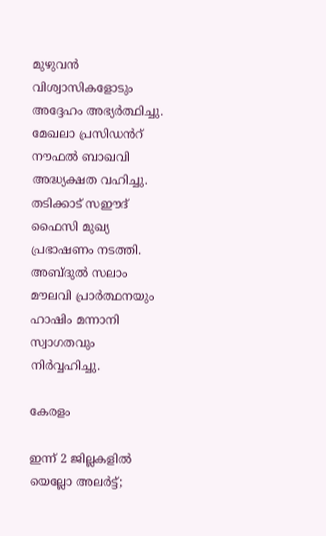മുഴുവൻ വിശ്വാസികളോടും അദ്ദേഹം അഭ്യർത്ഥിച്ചു. മേഖലാ പ്രസിഡൻറ് നൗഫൽ ബാഖവി അദ്ധ്യക്ഷത വഹിച്ചു. തടിക്കാട് സഈദ് ഫൈസി മുഖ്യ പ്രഭാഷണം നടത്തി. അബ്ദുൽ സലാം മൗലവി പ്രാർത്ഥനയും ഹാഷിം മന്നാനി സ്വാഗതവും നിർവ്വഹിച്ചു.

കേരളം

ഇന്ന് 2 ജില്ലകളിൽ യെല്ലോ അലർട്ട്;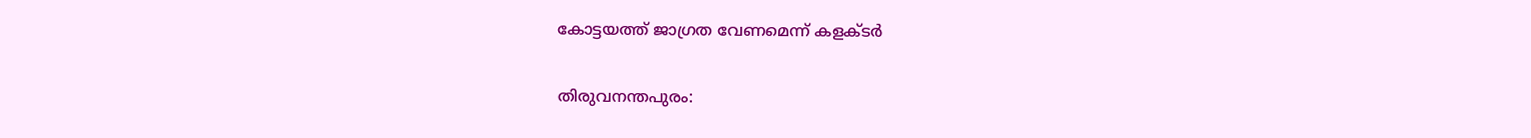കോട്ടയത്ത് ജാഗ്രത വേണമെന്ന് കളക്ടർ

തിരുവനന്തപുരം: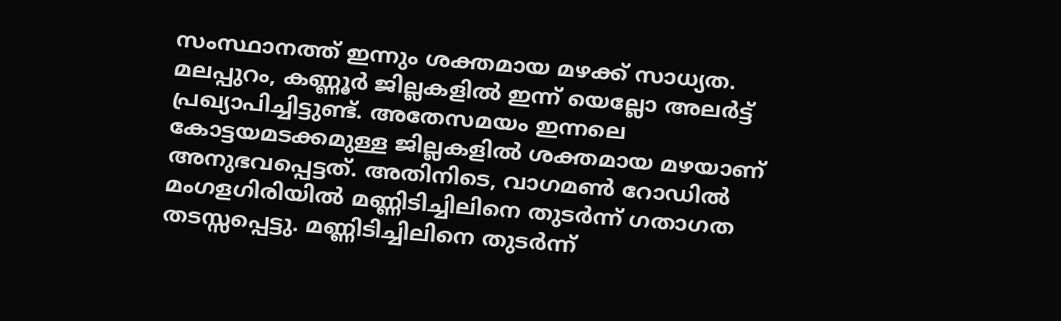സംസ്ഥാനത്ത് ഇന്നും ശക്തമായ മഴക്ക് സാധ്യത. മലപ്പുറം, കണ്ണൂർ ജില്ലകളിൽ ഇന്ന് യെല്ലോ അലർട്ട് പ്രഖ്യാപിച്ചിട്ടുണ്ട്. അതേസമയം ഇന്നലെ കോട്ടയമടക്കമുള്ള ജില്ലകളിൽ ശക്തമായ മഴയാണ് അനുഭവപ്പെട്ടത്. അതിനിടെ, വാഗമൺ റോഡിൽ മംഗളഗിരിയിൽ മണ്ണിടിച്ചിലിനെ തുടർന്ന് ഗതാഗത തടസ്സപ്പെട്ടു. മണ്ണിടിച്ചിലിനെ തുടർന്ന്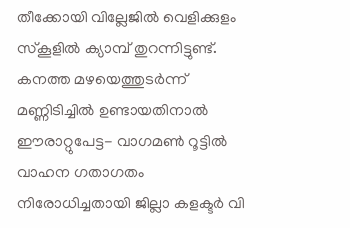തീക്കോയി വില്ലേജിൽ വെളിക്കുളം സ്കൂളിൽ ക്യാമ്പ് തുറന്നിട്ടുണ്ട്. കനത്ത മഴയെത്തുടർന്ന് മണ്ണിടിച്ചിൽ ഉണ്ടായതിനാൽ ഈരാറ്റുപേട്ട- വാഗമൺ റൂട്ടിൽ വാഹന ഗതാഗതം നിരോധിച്ചതായി ജില്ലാ കളക്ടർ വി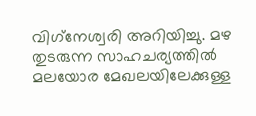വിഗ്‌നേശ്വരി അറിയിച്ചു. മഴ തുടരുന്ന സാഹചര്യത്തിൽ മലയോര മേഖലയിലേക്കുള്ള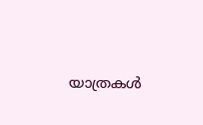യാത്രകൾ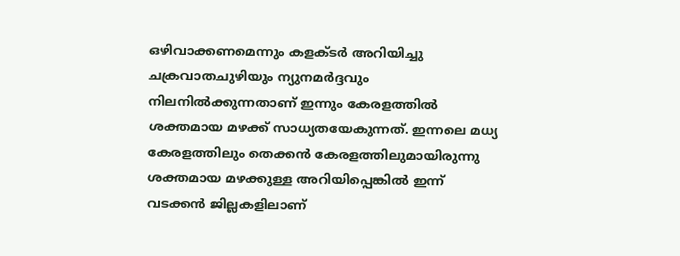ഒഴിവാക്കണമെന്നും കളക്ടർ അറിയിച്ചു ചക്രവാതചുഴിയും ന്യുനമർദ്ദവും നിലനിൽക്കുന്നതാണ് ഇന്നും കേരളത്തിൽ ശക്തമായ മഴക്ക് സാധ്യതയേകുന്നത്. ഇന്നലെ മധ്യ കേരളത്തിലും തെക്കൻ കേരളത്തിലുമായിരുന്നു ശക്തമായ മഴക്കുള്ള അറിയിപ്പെങ്കിൽ ഇന്ന് വടക്കൻ ജില്ലകളിലാണ്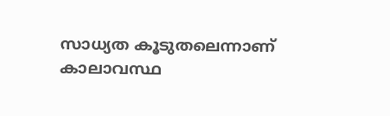സാധ്യത കൂടുതലെന്നാണ് കാലാവസ്ഥ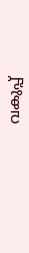വകുപ്പ്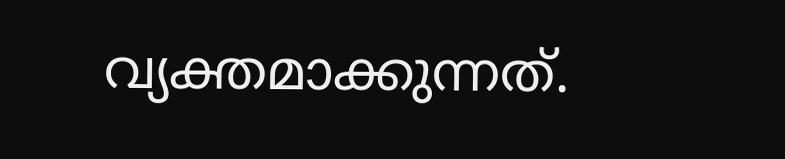വ്യക്തമാക്കുന്നത്.